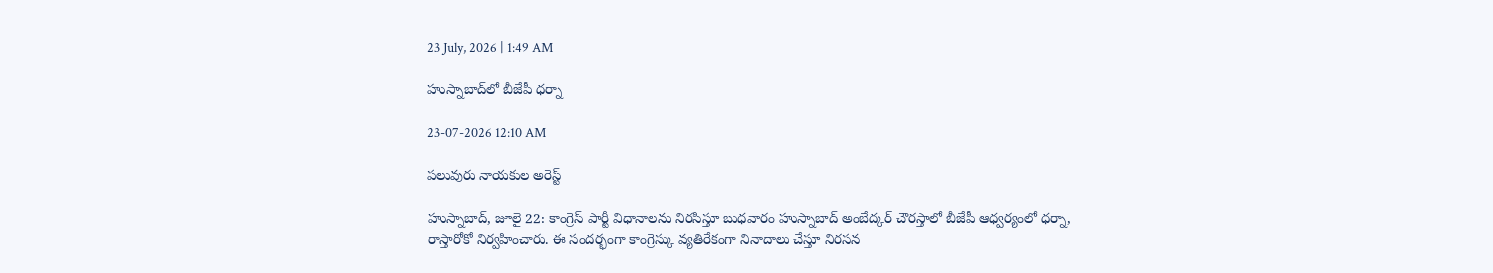23 July, 2026 | 1:49 AM

హుస్నాబాద్‌లో బీజేపీ ధర్నా

23-07-2026 12:10 AM

పలువురు నాయకుల అరెస్ట్

హుస్నాబాద్, జూలై 22: కాంగ్రెస్ పార్టీ విధానాలను నిరసిస్తూ బుధవారం హుస్నాబాద్ అంబేద్కర్ చౌరస్తాలో బీజేపీ ఆధ్వర్యంలో ధర్నా, రాస్తారోకో నిర్వహించారు. ఈ సందర్భంగా కాంగ్రెస్కు వ్యతిరేకంగా నినాదాలు చేస్తూ నిరసన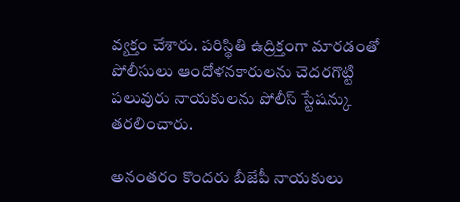వ్యక్తం చేశారు. పరిస్థితి ఉద్రిక్తంగా మారడంతో పోలీసులు ఆందోళనకారులను చెదరగొట్టి పలువురు నాయకులను పోలీస్ స్టేషన్కు తరలించారు.

అనంతరం కొందరు బీజేపీ నాయకులు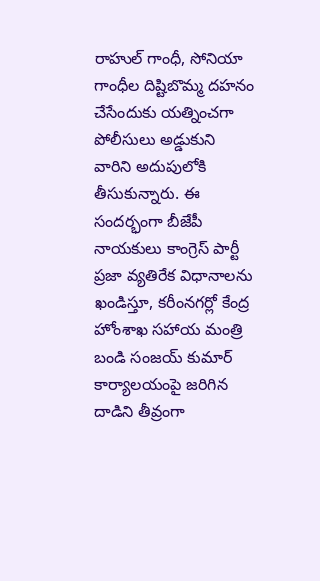రాహుల్ గాంధీ, సోనియా గాంధీల దిష్టిబొమ్మ దహనం చేసేందుకు యత్నించగా పోలీసులు అడ్డుకుని వారిని అదుపులోకి తీసుకున్నారు. ఈ సందర్భంగా బీజేపీ నాయకులు కాంగ్రెస్ పార్టీ ప్రజా వ్యతిరేక విధానాలను ఖండిస్తూ, కరీంనగర్లో కేంద్ర హోంశాఖ సహాయ మంత్రి బండి సంజయ్ కుమార్ కార్యాలయంపై జరిగిన దాడిని తీవ్రంగా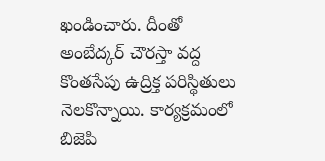ఖండించారు. దీంతో అంబేద్కర్ చౌరస్తా వద్ద కొంతసేపు ఉద్రిక్త పరిస్థితులు నెలకొన్నాయి. కార్యక్రమంలో బిజెపి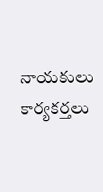నాయకులు కార్యకర్తలు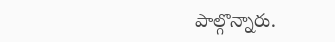పాల్గొన్నారు.